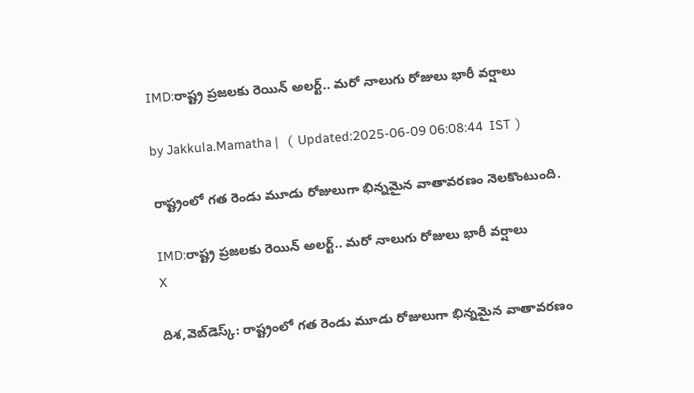IMD:రాష్ట్ర ప్రజలకు రెయిన్ అలర్ట్.. మరో నాలుగు రోజులు భారీ వర్షాలు

by Jakkula.Mamatha |   (  Updated:2025-06-09 06:08:44  IST  )

రాష్ట్రంలో గత రెండు మూడు రోజులుగా భిన్నమైన వాతావరణం నెలకొంటుంది.

IMD:రాష్ట్ర ప్రజలకు రెయిన్ అలర్ట్.. మరో నాలుగు రోజులు భారీ వర్షాలు
X

దిశ,వెబ్‌డెస్క్: రాష్ట్రంలో గత రెండు మూడు రోజులుగా భిన్నమైన వాతావరణం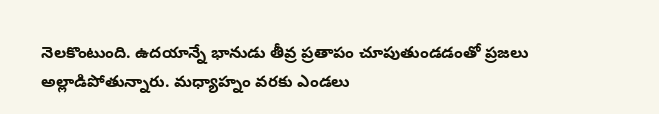నెలకొంటుంది. ఉదయాన్నే భానుడు తీవ్ర ప్రతాపం చూపుతుండడంతో ప్రజలు అల్లాడిపోతున్నారు. మధ్యాహ్నం వరకు ఎండలు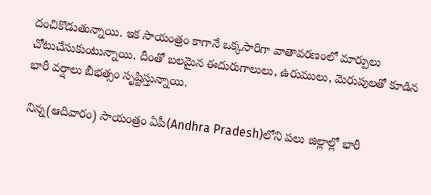దంచికొడుతున్నాయి. ఇక సాయంత్రం కాగానే ఒక్కసారిగా వాతావరణంలో మార్పులు చోటుచేసుకుంటున్నాయి. దీంతో బలమైన ఈదురుగాలులు, ఉరుములు, మెరుపులతో కూడిన భారీ వర్షాలు బీభత్సం సృష్టిస్తున్నాయి.

నిన్న(ఆదివారం) సాయంత్రం ఏపీ(Andhra Pradesh)లోని పలు జిల్లాల్లో భారీ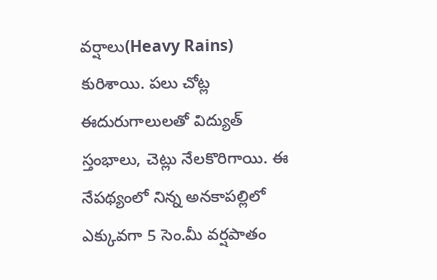వర్షాలు(Heavy Rains) కురిశాయి. పలు చోట్ల ఈదురుగాలులతో విద్యుత్ స్తంభాలు, చెట్లు నేలకొరిగాయి. ఈ నేపథ్యంలో నిన్న అనకాపల్లిలో ఎక్కువగా 5 సెం.మీ వర్షపాతం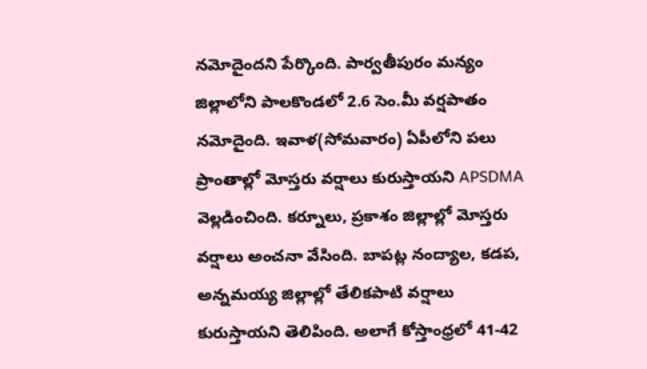నమోదైందని పేర్కొంది. పార్వతీపురం మన్యం జిల్లాలోని పాలకొండలో 2.6 సెం.మీ వర్షపాతం నమోదైంది. ఇవాళ(సోమవారం) ఏపీలోని పలు ప్రాంతాల్లో మోస్తరు వర్షాలు కురుస్తాయని APSDMA వెల్లడించింది. కర్నూలు, ప్రకాశం జిల్లాల్లో మోస్తరు వర్షాలు అంచనా వేసింది. బాపట్ల నంద్యాల, కడప, అన్నమయ్య జిల్లాల్లో తేలికపాటి వర్షాలు కురుస్తాయని తెలిపింది. అలాగే కోస్తాంధ్రలో 41-42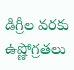డిగ్రీల వరకు ఉష్ణోగ్రతలు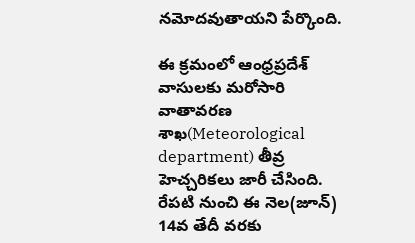నమోదవుతాయని పేర్కొంది.

ఈ క్రమంలో ఆంధ్రప్రదేశ్ వాసులకు మరోసారి వాతావరణ శాఖ(Meteorological department) తీవ్ర హెచ్చరికలు జారీ చేసింది. రేపటి నుంచి ఈ నెల(జూన్) 14వ తేదీ వరకు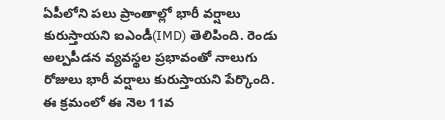ఏపీలోని పలు ప్రాంతాల్లో భారీ వర్షాలు కురుస్తాయని ఐఎండీ(IMD) తెలిపింది. రెండు అల్పపీడన వ్యవస్థల ప్రభావంతో నాలుగు రోజులు భారీ వర్షాలు కురుస్తాయని పేర్కొంది. ఈ క్రమంలో ఈ నెల 11వ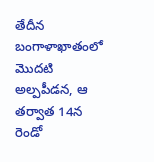తేదీన బంగాళాఖాతంలో మొదటి అల్పపీడన, ఆ తర్వాత 14న రెండో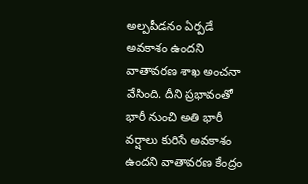అల్పపీడనం ఏర్పడే అవకాశం ఉందని వాతావరణ శాఖ అంచనా వేసింది. దీని ప్రభావంతో భారీ నుంచి అతి భారీ వర్షాలు కురిసే అవకాశం ఉందని వాతావరణ కేంద్రం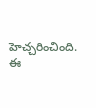హెచ్చరించింది. ఈ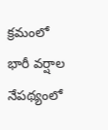క్రమంలో భారీ వర్షాల నేపథ్యంలో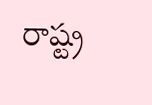రాష్ట్ర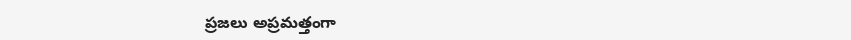ప్రజలు అప్రమత్తంగా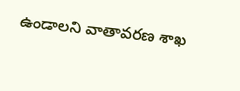ఉండాలని వాతావరణ శాఖ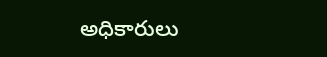అధికారులు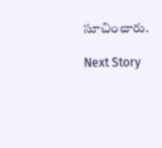సూచించారు.

Next Story